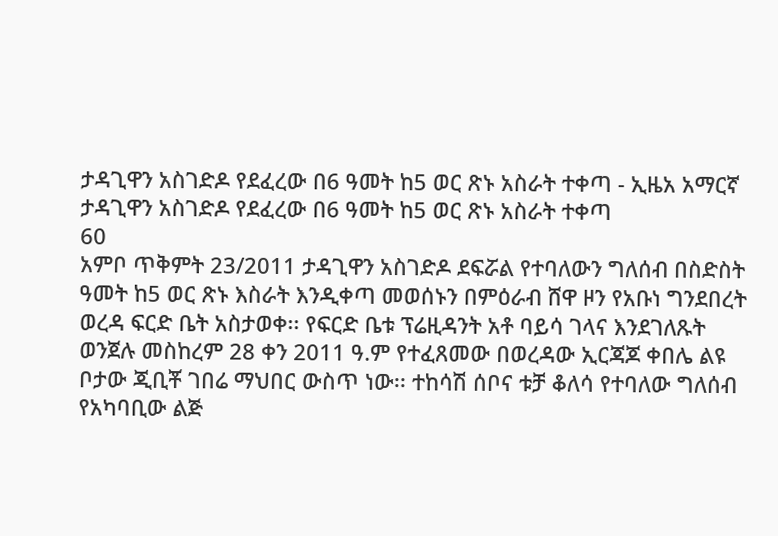ታዳጊዋን አስገድዶ የደፈረው በ6 ዓመት ከ5 ወር ጽኑ አስራት ተቀጣ - ኢዜአ አማርኛ
ታዳጊዋን አስገድዶ የደፈረው በ6 ዓመት ከ5 ወር ጽኑ አስራት ተቀጣ
60
አምቦ ጥቅምት 23/2011 ታዳጊዋን አስገድዶ ደፍሯል የተባለውን ግለሰብ በስድስት ዓመት ከ5 ወር ጽኑ እስራት እንዲቀጣ መወሰኑን በምዕራብ ሸዋ ዞን የአቡነ ግንደበረት ወረዳ ፍርድ ቤት አስታወቀ፡፡ የፍርድ ቤቱ ፕሬዚዳንት አቶ ባይሳ ገላና እንደገለጹት ወንጀሉ መስከረም 28 ቀን 2011 ዓ.ም የተፈጸመው በወረዳው ኢርጃጆ ቀበሌ ልዩ ቦታው ጂቢቾ ገበሬ ማህበር ውስጥ ነው፡፡ ተከሳሽ ሰቦና ቱቻ ቆለሳ የተባለው ግለሰብ የአካባቢው ልጅ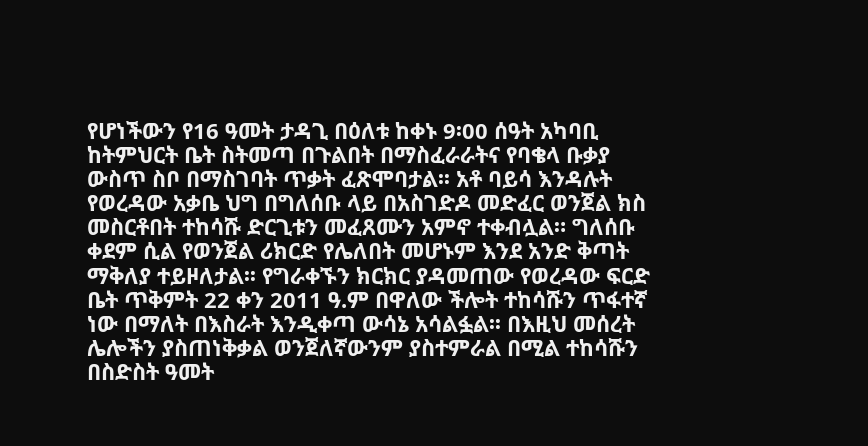የሆነችውን የ16 ዓመት ታዳጊ በዕለቱ ከቀኑ 9፡00 ሰዓት አካባቢ ከትምህርት ቤት ስትመጣ በጉልበት በማስፈራራትና የባቄላ ቡቃያ ውስጥ ስቦ በማስገባት ጥቃት ፈጽሞባታል፡፡ አቶ ባይሳ እንዳሉት የወረዳው አቃቤ ህግ በግለሰቡ ላይ በአስገድዶ መድፈር ወንጀል ክስ መስርቶበት ተከሳሹ ድርጊቱን መፈጸሙን አምኖ ተቀብሏል። ግለሰቡ ቀደም ሲል የወንጀል ሪክርድ የሌለበት መሆኑም እንደ አንድ ቅጣት ማቅለያ ተይዞለታል፡፡ የግራቀኙን ክርክር ያዳመጠው የወረዳው ፍርድ ቤት ጥቅምት 22 ቀን 2011 ዓ.ም በዋለው ችሎት ተከሳሹን ጥፋተኛ ነው በማለት በእስራት እንዲቀጣ ውሳኔ አሳልፏል፡፡ በእዚህ መሰረት ሌሎችን ያስጠነቅቃል ወንጀለኛውንም ያስተምራል በሚል ተከሳሹን በስድስት ዓመት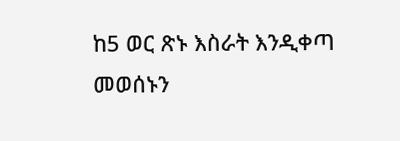ከ5 ወር ጽኑ እስራት እንዲቀጣ መወሰኑን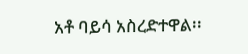አቶ ባይሳ አስረድተዋል፡፡